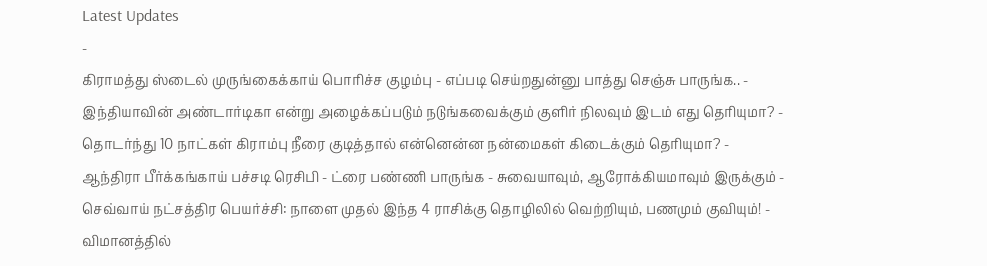Latest Updates
-
கிராமத்து ஸ்டைல் முருங்கைக்காய் பொரிச்ச குழம்பு - எப்படி செய்றதுன்னு பாத்து செஞ்சு பாருங்க.. -
இந்தியாவின் அண்டார்டிகா என்று அழைக்கப்படும் நடுங்கவைக்கும் குளிர் நிலவும் இடம் எது தெரியுமா? -
தொடர்ந்து 10 நாட்கள் கிராம்பு நீரை குடித்தால் என்னென்ன நன்மைகள் கிடைக்கும் தெரியுமா? -
ஆந்திரா பீர்க்கங்காய் பச்சடி ரெசிபி - ட்ரை பண்ணி பாருங்க - சுவையாவும், ஆரோக்கியமாவும் இருக்கும் -
செவ்வாய் நட்சத்திர பெயர்ச்சி: நாளை முதல் இந்த 4 ராசிக்கு தொழிலில் வெற்றியும், பணமும் குவியும்! -
விமானத்தில்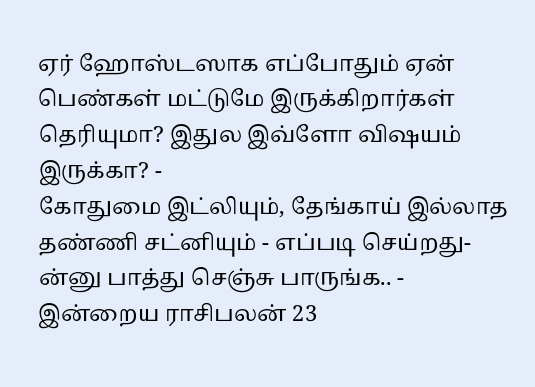ஏர் ஹோஸ்டஸாக எப்போதும் ஏன் பெண்கள் மட்டுமே இருக்கிறார்கள் தெரியுமா? இதுல இவ்ளோ விஷயம் இருக்கா? -
கோதுமை இட்லியும், தேங்காய் இல்லாத தண்ணி சட்னியும் - எப்படி செய்றது-ன்னு பாத்து செஞ்சு பாருங்க.. -
இன்றைய ராசிபலன் 23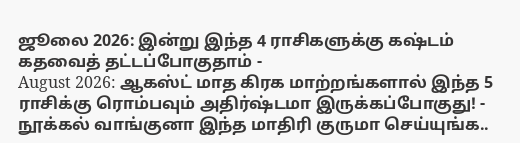ஜூலை 2026: இன்று இந்த 4 ராசிகளுக்கு கஷ்டம் கதவைத் தட்டப்போகுதாம் -
August 2026: ஆகஸ்ட் மாத கிரக மாற்றங்களால் இந்த 5 ராசிக்கு ரொம்பவும் அதிர்ஷ்டமா இருக்கப்போகுது! -
நூக்கல் வாங்குனா இந்த மாதிரி குருமா செய்யுங்க..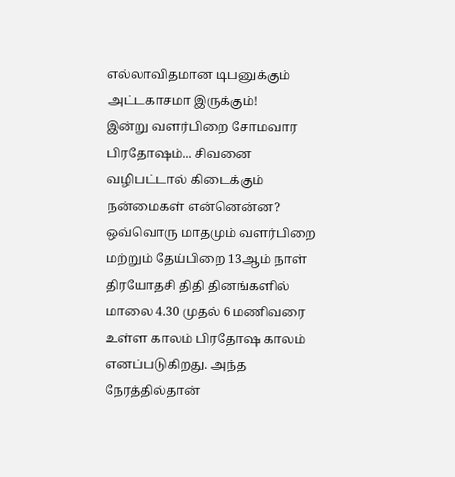எல்லாவிதமான டிபனுக்கும் அட்டகாசமா இருக்கும்!
இன்று வளர்பிறை சோமவார பிரதோஷம்... சிவனை வழிபட்டால் கிடைக்கும் நன்மைகள் என்னென்ன?
ஒவ்வொரு மாதமும் வளர்பிறை மற்றும் தேய்பிறை 13ஆம் நாள் திரயோதசி திதி தினங்களில் மாலை 4.30 முதல் 6 மணிவரை உள்ள காலம் பிரதோஷ காலம் எனப்படுகிறது. அந்த நேரத்தில்தான்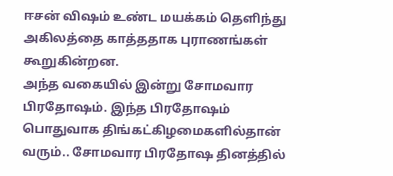ஈசன் விஷம் உண்ட மயக்கம் தெளிந்து அகிலத்தை காத்ததாக புராணங்கள் கூறுகின்றன.
அந்த வகையில் இன்று சோமவார பிரதோஷம். இந்த பிரதோஷம் பொதுவாக திங்கட்கிழமைகளில்தான் வரும்.. சோமவார பிரதோஷ தினத்தில்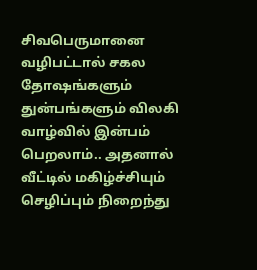சிவபெருமானை வழிபட்டால் சகல தோஷங்களும் துன்பங்களும் விலகி வாழ்வில் இன்பம் பெறலாம்.. அதனால் வீட்டில் மகிழ்ச்சியும் செழிப்பும் நிறைந்து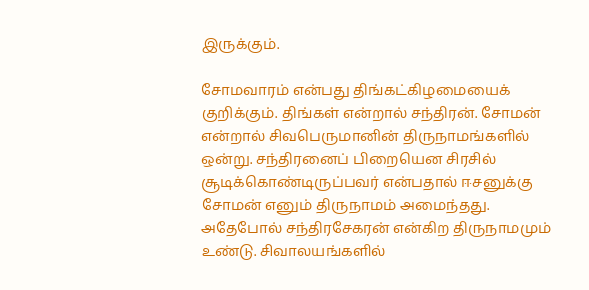இருக்கும்.

சோமவாரம் என்பது திங்கட்கிழமையைக் குறிக்கும். திங்கள் என்றால் சந்திரன். சோமன் என்றால் சிவபெருமானின் திருநாமங்களில் ஒன்று. சந்திரனைப் பிறையென சிரசில் சூடிக்கொண்டிருப்பவர் என்பதால் ஈசனுக்கு சோமன் எனும் திருநாமம் அமைந்தது. அதேபோல் சந்திரசேகரன் என்கிற திருநாமமும் உண்டு. சிவாலயங்களில்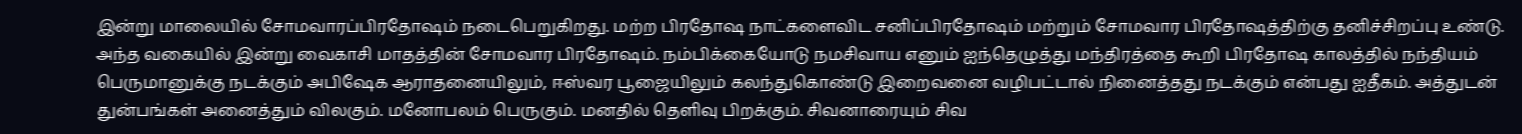இன்று மாலையில் சோமவாரப்பிரதோஷம் நடைபெறுகிறது. மற்ற பிரதோஷ நாட்களைவிட சனிப்பிரதோஷம் மற்றும் சோமவார பிரதோஷத்திற்கு தனிச்சிறப்பு உண்டு.
அந்த வகையில் இன்று வைகாசி மாதத்தின் சோமவார பிரதோஷம். நம்பிக்கையோடு நமசிவாய எனும் ஐந்தெழுத்து மந்திரத்தை கூறி பிரதோஷ காலத்தில் நந்தியம் பெருமானுக்கு நடக்கும் அபிஷேக ஆராதனையிலும், ஈஸ்வர பூஜையிலும் கலந்துகொண்டு இறைவனை வழிபட்டால் நினைத்தது நடக்கும் என்பது ஐதீகம். அத்துடன் துன்பங்கள் அனைத்தும் விலகும். மனோபலம் பெருகும். மனதில் தெளிவு பிறக்கும். சிவனாரையும் சிவ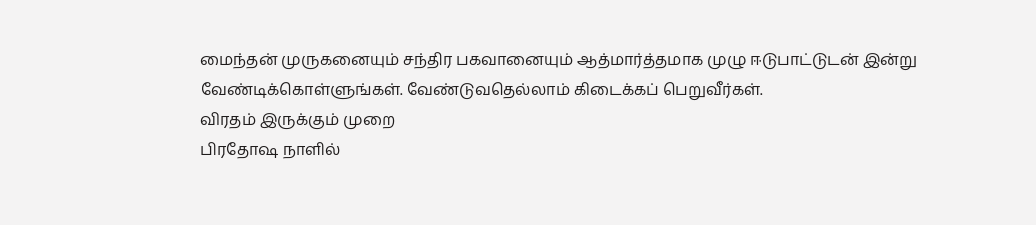மைந்தன் முருகனையும் சந்திர பகவானையும் ஆத்மார்த்தமாக முழு ஈடுபாட்டுடன் இன்று வேண்டிக்கொள்ளுங்கள். வேண்டுவதெல்லாம் கிடைக்கப் பெறுவீர்கள்.
விரதம் இருக்கும் முறை
பிரதோஷ நாளில்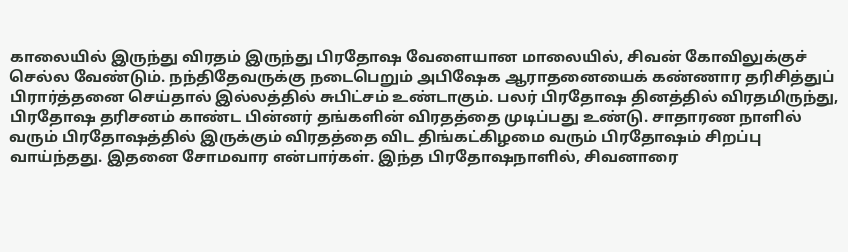காலையில் இருந்து விரதம் இருந்து பிரதோஷ வேளையான மாலையில், சிவன் கோவிலுக்குச் செல்ல வேண்டும். நந்திதேவருக்கு நடைபெறும் அபிஷேக ஆராதனையைக் கண்ணார தரிசித்துப் பிரார்த்தனை செய்தால் இல்லத்தில் சுபிட்சம் உண்டாகும். பலர் பிரதோஷ தினத்தில் விரதமிருந்து, பிரதோஷ தரிசனம் காண்ட பின்னர் தங்களின் விரதத்தை முடிப்பது உண்டு. சாதாரண நாளில் வரும் பிரதோஷத்தில் இருக்கும் விரதத்தை விட திங்கட்கிழமை வரும் பிரதோஷம் சிறப்பு வாய்ந்தது. இதனை சோமவார என்பார்கள். இந்த பிரதோஷநாளில், சிவனாரை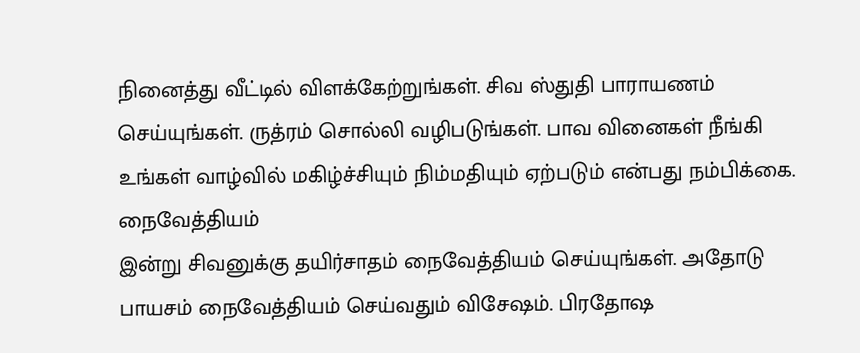நினைத்து வீட்டில் விளக்கேற்றுங்கள். சிவ ஸ்துதி பாராயணம் செய்யுங்கள். ருத்ரம் சொல்லி வழிபடுங்கள். பாவ வினைகள் நீங்கி உங்கள் வாழ்வில் மகிழ்ச்சியும் நிம்மதியும் ஏற்படும் என்பது நம்பிக்கை.
நைவேத்தியம்
இன்று சிவனுக்கு தயிர்சாதம் நைவேத்தியம் செய்யுங்கள். அதோடு பாயசம் நைவேத்தியம் செய்வதும் விசேஷம். பிரதோஷ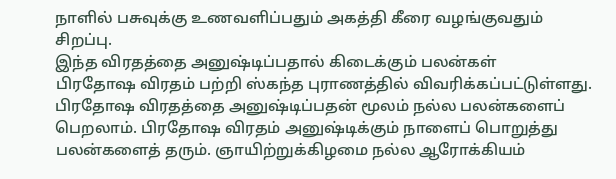நாளில் பசுவுக்கு உணவளிப்பதும் அகத்தி கீரை வழங்குவதும் சிறப்பு.
இந்த விரதத்தை அனுஷ்டிப்பதால் கிடைக்கும் பலன்கள்
பிரதோஷ விரதம் பற்றி ஸ்கந்த புராணத்தில் விவரிக்கப்பட்டுள்ளது. பிரதோஷ விரதத்தை அனுஷ்டிப்பதன் மூலம் நல்ல பலன்களைப் பெறலாம். பிரதோஷ விரதம் அனுஷ்டிக்கும் நாளைப் பொறுத்து பலன்களைத் தரும். ஞாயிற்றுக்கிழமை நல்ல ஆரோக்கியம்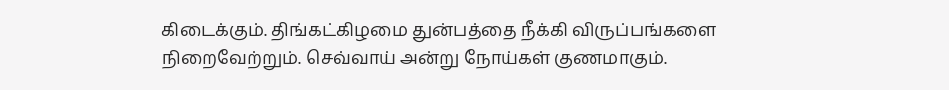கிடைக்கும். திங்கட்கிழமை துன்பத்தை நீக்கி விருப்பங்களை நிறைவேற்றும். செவ்வாய் அன்று நோய்கள் குணமாகும்.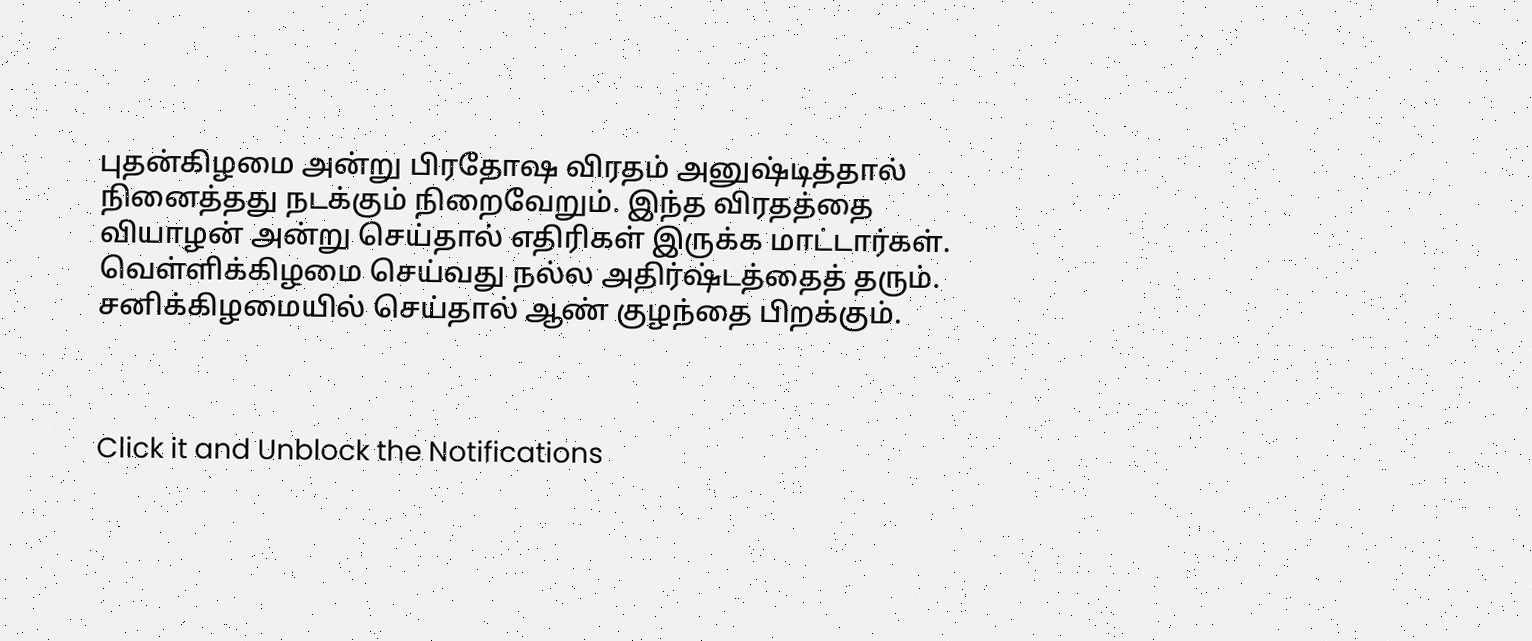புதன்கிழமை அன்று பிரதோஷ விரதம் அனுஷ்டித்தால் நினைத்தது நடக்கும் நிறைவேறும். இந்த விரதத்தை வியாழன் அன்று செய்தால் எதிரிகள் இருக்க மாட்டார்கள். வெள்ளிக்கிழமை செய்வது நல்ல அதிர்ஷ்டத்தைத் தரும். சனிக்கிழமையில் செய்தால் ஆண் குழந்தை பிறக்கும்.



Click it and Unblock the Notifications